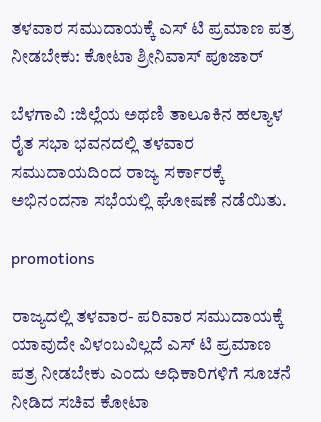ತಳವಾರ ಸಮುದಾಯಕ್ಕೆ ಎಸ್ ಟಿ ಪ್ರಮಾಣ ಪತ್ರ ನೀಡಬೇಕು: ಕೋಟಾ ಶ್ರೀನಿವಾಸ್ ಪೂಜಾರ್

ಬೆಳಗಾವಿ :ಜಿಲ್ಲೆಯ ಅಥಣಿ ತಾಲೂಕಿನ ಹಲ್ಯಾಳ ರೈತ ಸಭಾ ಭವನದಲ್ಲಿ ತಳವಾರ ಸಮುದಾಯದಿಂದ ರಾಜ್ಯ ಸರ್ಕಾರಕ್ಕೆ ಅಭಿನಂದನಾ ಸಭೆಯಲ್ಲಿ ಘೋಷಣೆ ನಡೆಯಿತು.

promotions

ರಾಜ್ಯದಲ್ಲಿ ತಳವಾರ- ಪರಿವಾರ ಸಮುದಾಯಕ್ಕೆ ಯಾವುದೇ ವಿಳಂಬವಿಲ್ಲದೆ ಎಸ್ ಟಿ ಪ್ರಮಾಣ ಪತ್ರ ನೀಡಬೇಕು ಎಂದು ಅಧಿಕಾರಿಗಳಿಗೆ ಸೂಚನೆ ನೀಡಿದ ಸಚಿವ ಕೋಟಾ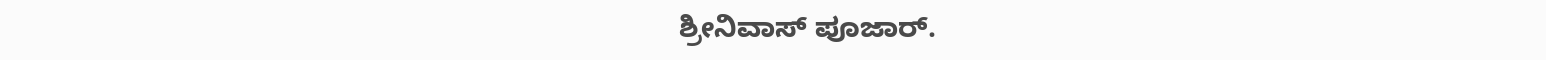ಶ್ರೀನಿವಾಸ್ ಪೂಜಾರ್.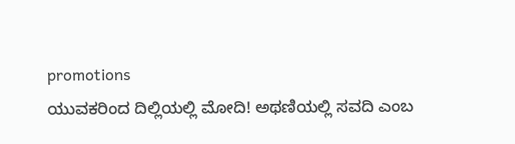promotions
ಯುವಕರಿಂದ ದಿಲ್ಲಿಯಲ್ಲಿ ಮೋದಿ! ಅಥಣಿಯಲ್ಲಿ ಸವದಿ ಎಂಬ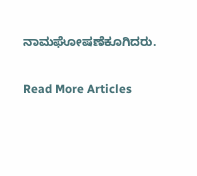ನಾಮಘೋಷಣೆಕೂಗಿದರು.

Read More Articles